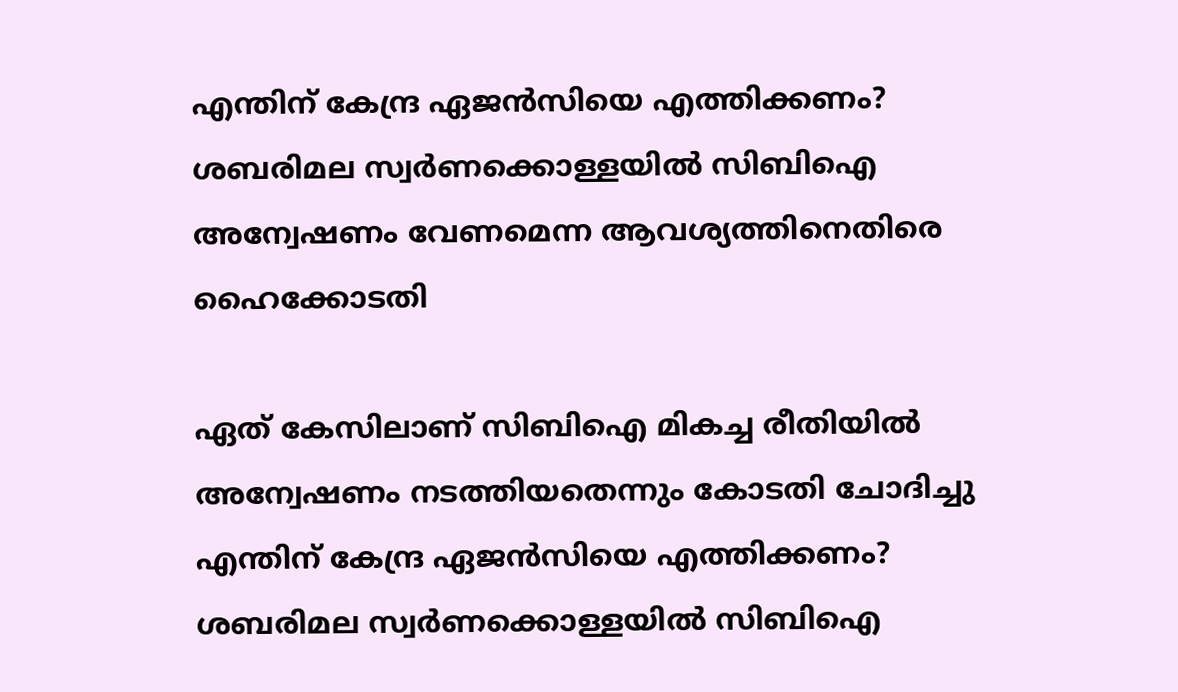എന്തിന് കേന്ദ്ര ഏജൻസിയെ എത്തിക്കണം? ശബരിമല സ്വര്‍ണക്കൊള്ളയിൽ സിബിഐ അന്വേഷണം വേണമെന്ന ആവശ്യത്തിനെതിരെ ഹൈക്കോടതി

ഏത് കേസിലാണ് സിബിഐ മികച്ച രീതിയില്‍ അന്വേഷണം നടത്തിയതെന്നും കോടതി ചോദിച്ചു
എന്തിന് കേന്ദ്ര ഏജൻസിയെ എത്തിക്കണം? ശബരിമല സ്വര്‍ണക്കൊള്ളയിൽ സിബിഐ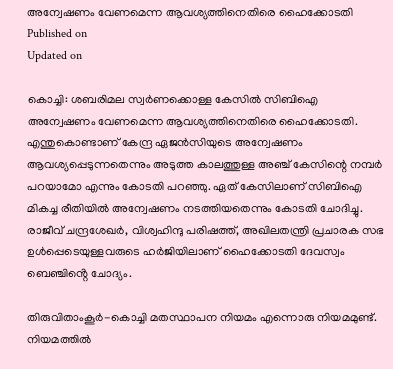അന്വേഷണം വേണമെന്ന ആവശ്യത്തിനെതിരെ ഹൈക്കോടതി
Published on
Updated on

കൊച്ചി: ശബരിമല സ്വര്‍ണക്കൊള്ള കേസിൽ സിബിഐ അന്വേഷണം വേണമെന്ന ആവശ്യത്തിനെതിരെ ഹൈക്കോടതി. എന്തുകൊണ്ടാണ് കേന്ദ്ര ഏജൻസിയുടെ അന്വേഷണം ആവശ്യപ്പെടുന്നതെന്നും അടുത്ത കാലത്തുള്ള അഞ്ച് കേസിന്റെ നമ്പര്‍ പറയാമോ എന്നും കോടതി പറഞ്ഞു. ഏത് കേസിലാണ് സിബിഐ മികച്ച രീതിയില്‍ അന്വേഷണം നടത്തിയതെന്നും കോടതി ചോദിച്ചു. രാജീവ് ചന്ദ്രശേഖർ, വിശ്വഹിന്ദു പരിഷത്ത്, അഖിലതന്ത്രി പ്രചാരക സഭ ഉൾപ്പെടെയുള്ളവരുടെ ഹർജിയിലാണ് ഹൈക്കോടതി ദേവസ്വം ബെഞ്ചിൻ്റെ ചോദ്യം.

തിരുവിതാംകൂര്‍-കൊച്ചി മതസ്ഥാപന നിയമം എന്നൊരു നിയമമുണ്ട്. നിയമത്തില്‍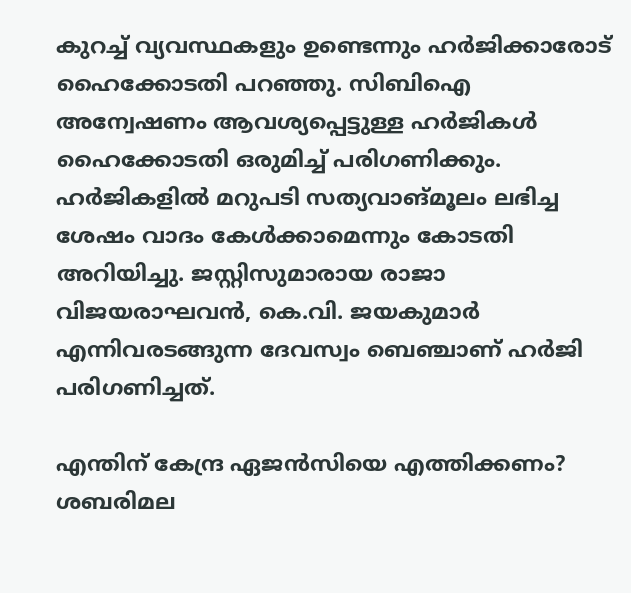കുറച്ച് വ്യവസ്ഥകളും ഉണ്ടെന്നും ഹര്‍ജിക്കാരോട് ഹൈക്കോടതി പറഞ്ഞു. സിബിഐ അന്വേഷണം ആവശ്യപ്പെട്ടുള്ള ഹര്‍ജികള്‍ ഹൈക്കോടതി ഒരുമിച്ച് പരിഗണിക്കും. ഹര്‍ജികളില്‍ മറുപടി സത്യവാങ്മൂലം ലഭിച്ച ശേഷം വാദം കേള്‍ക്കാമെന്നും കോടതി അറിയിച്ചു. ജസ്റ്റിസുമാരായ രാജാ വിജയരാഘവൻ, കെ.വി. ജയകുമാർ എന്നിവരടങ്ങുന്ന ദേവസ്വം ബെഞ്ചാണ് ഹർജി പരിഗണിച്ചത്.

എന്തിന് കേന്ദ്ര ഏജൻസിയെ എത്തിക്കണം? ശബരിമല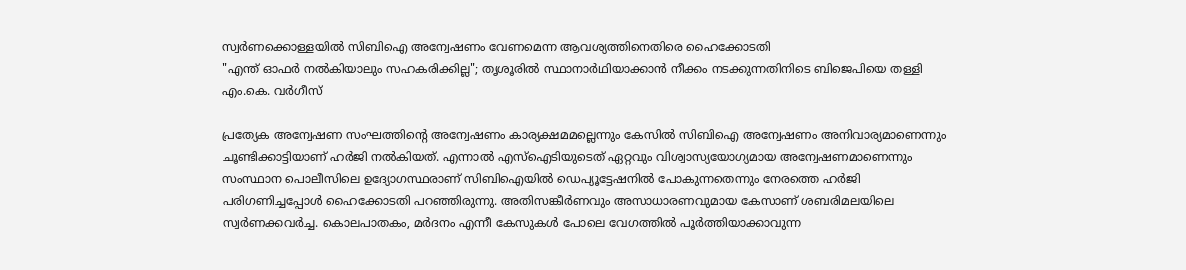സ്വര്‍ണക്കൊള്ളയിൽ സിബിഐ അന്വേഷണം വേണമെന്ന ആവശ്യത്തിനെതിരെ ഹൈക്കോടതി
"എന്ത് ഓഫർ നൽകിയാലും സഹകരിക്കില്ല"; തൃശൂരിൽ സ്ഥാനാർഥിയാക്കാൻ നീക്കം നടക്കുന്നതിനിടെ ബിജെപിയെ തള്ളി എം.കെ. വർഗീസ്

പ്രത്യേക അന്വേഷണ സംഘത്തിൻ്റെ അന്വേഷണം കാര്യക്ഷമമല്ലെന്നും കേസില്‍ സിബിഐ അന്വേഷണം അനിവാര്യമാണെന്നും ചൂണ്ടിക്കാട്ടിയാണ് ഹർജി നൽകിയത്. എന്നാൽ എസ്‌ഐടിയുടെത് ഏറ്റവും വിശ്വാസ്യയോഗ്യമായ അന്വേഷണമാണെന്നും സംസ്ഥാന പൊലീസിലെ ഉദ്യോഗസ്ഥരാണ് സിബിഐയില്‍ ഡെപ്യൂട്ടേഷനില്‍ പോകുന്നതെന്നും നേരത്തെ ഹർജി പരിഗണിച്ചപ്പോൾ ഹൈക്കോടതി പറഞ്ഞിരുന്നു. അതിസങ്കീര്‍ണവും അസാധാരണവുമായ കേസാണ് ശബരിമലയിലെ സ്വര്‍ണക്കവര്‍ച്ച. കൊലപാതകം, മര്‍ദനം എന്നീ കേസുകൾ പോലെ വേഗത്തില്‍ പൂര്‍ത്തിയാക്കാവുന്ന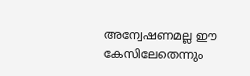അന്വേഷണമല്ല ഈ കേസിലേതെന്നും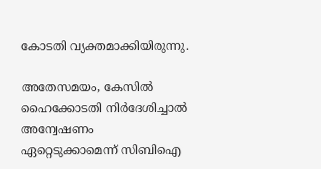കോടതി വ്യക്തമാക്കിയിരുന്നു.

അതേസമയം, കേസിൽ ഹൈക്കോടതി നിർദേശിച്ചാൽ അന്വേഷണം ഏറ്റെടുക്കാമെന്ന് സിബിഐ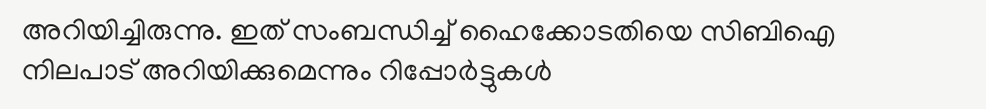അറിയിച്ചിരുന്നു. ഇത് സംബന്ധിച്ച് ഹൈക്കോടതിയെ സിബിഐ നിലപാട് അറിയിക്കുമെന്നും റിപ്പോർട്ടുകൾ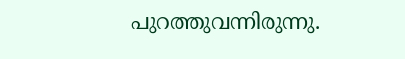പുറത്തുവന്നിരുന്നു.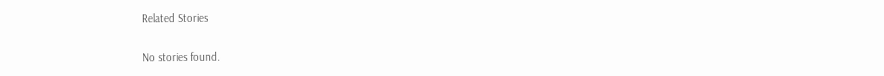Related Stories

No stories found.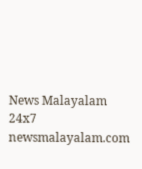News Malayalam 24x7
newsmalayalam.com